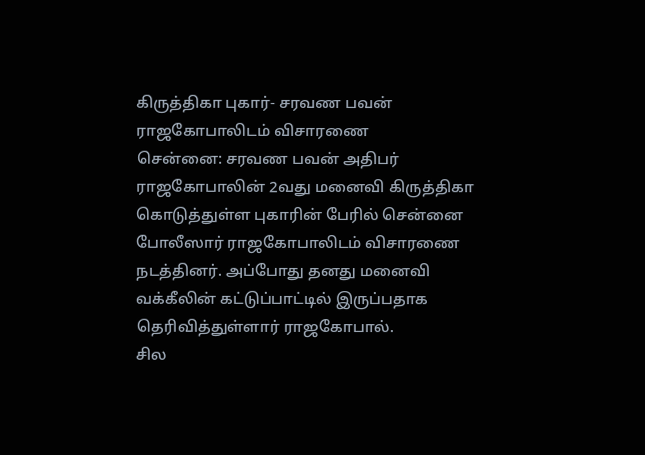கிருத்திகா புகார்- சரவண பவன் ராஜகோபாலிடம் விசாரணை
சென்னை: சரவண பவன் அதிபர் ராஜகோபாலின் 2வது மனைவி கிருத்திகா கொடுத்துள்ள புகாரின் பேரில் சென்னை போலீஸார் ராஜகோபாலிடம் விசாரணை நடத்தினர். அப்போது தனது மனைவி வக்கீலின் கட்டுப்பாட்டில் இருப்பதாக தெரிவித்துள்ளார் ராஜகோபால்.
சில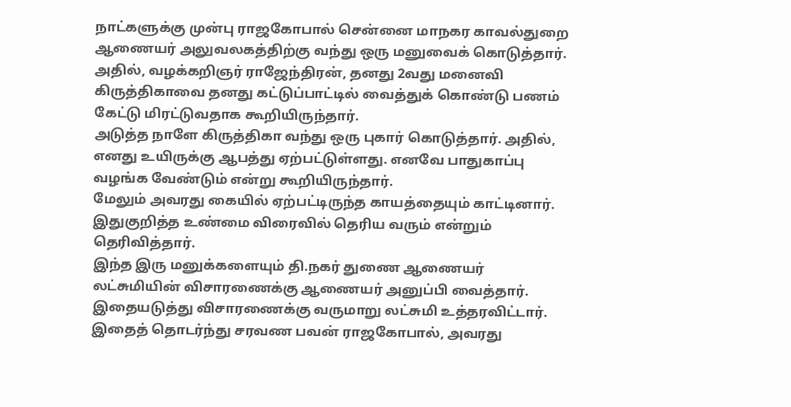நாட்களுக்கு முன்பு ராஜகோபால் சென்னை மாநகர காவல்துறை ஆணையர் அலுவலகத்திற்கு வந்து ஒரு மனுவைக் கொடுத்தார். அதில், வழக்கறிஞர் ராஜேந்திரன், தனது 2வது மனைவி கிருத்திகாவை தனது கட்டுப்பாட்டில் வைத்துக் கொண்டு பணம் கேட்டு மிரட்டுவதாக கூறியிருந்தார்.
அடுத்த நாளே கிருத்திகா வந்து ஒரு புகார் கொடுத்தார். அதில், எனது உயிருக்கு ஆபத்து ஏற்பட்டுள்ளது. எனவே பாதுகாப்பு வழங்க வேண்டும் என்று கூறியிருந்தார்.
மேலும் அவரது கையில் ஏற்பட்டிருந்த காயத்தையும் காட்டினார். இதுகுறித்த உண்மை விரைவில் தெரிய வரும் என்றும் தெரிவித்தார்.
இந்த இரு மனுக்களையும் தி.நகர் துணை ஆணையர் லட்சுமியின் விசாரணைக்கு ஆணையர் அனுப்பி வைத்தார்.
இதையடுத்து விசாரணைக்கு வருமாறு லட்சுமி உத்தரவிட்டார். இதைத் தொடர்ந்து சரவண பவன் ராஜகோபால், அவரது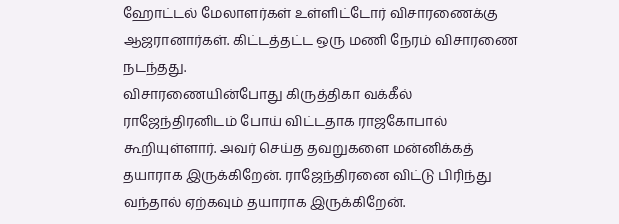ஹோட்டல் மேலாளர்கள் உள்ளிட்டோர் விசாரணைக்கு ஆஜரானார்கள். கிட்டத்தட்ட ஒரு மணி நேரம் விசாரணை நடந்தது.
விசாரணையின்போது கிருத்திகா வக்கீல் ராஜேந்திரனிடம் போய் விட்டதாக ராஜகோபால் கூறியுள்ளார். அவர் செய்த தவறுகளை மன்னிக்கத் தயாராக இருக்கிறேன். ராஜேந்திரனை விட்டு பிரிந்து வந்தால் ஏற்கவும் தயாராக இருக்கிறேன்.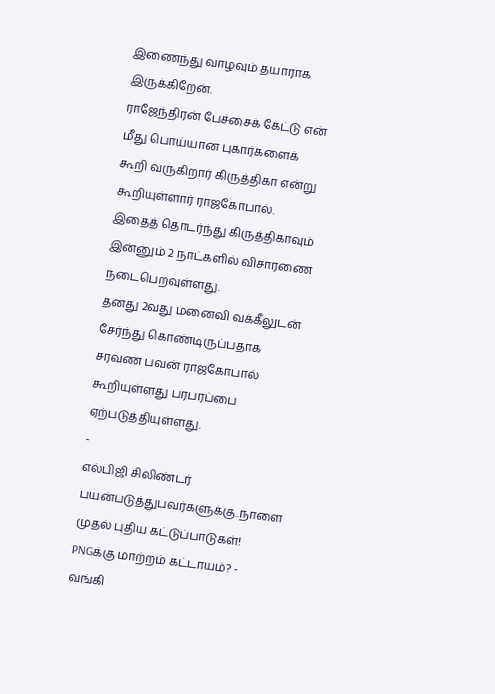இணைந்து வாழவும் தயாராக இருக்கிறேன்.
ராஜேந்திரன் பேச்சைக் கேட்டு என் மீது பொய்யான புகார்களைக் கூறி வருகிறார் கிருத்திகா என்று கூறியுள்ளார் ராஜகோபால்.
இதைத் தொடர்ந்து கிருத்திகாவும் இன்னும் 2 நாட்களில் விசாரணை நடைபெறவுள்ளது.
தனது 2வது மனைவி வக்கீலுடன் சேர்ந்து கொண்டிருப்பதாக சரவண பவன் ராஜகோபால் கூறியுள்ளது பரபரப்பை ஏற்படுத்தியுள்ளது.
-
எல்பிஜி சிலிண்டர் பயன்படுத்துபவர்களுக்கு..நாளை முதல் புதிய கட்டுப்பாடுகள்! PNGக்கு மாற்றம் கட்டாயம்? -
வங்கி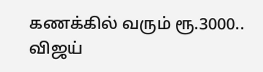கணக்கில் வரும் ரூ.3000.. விஜய்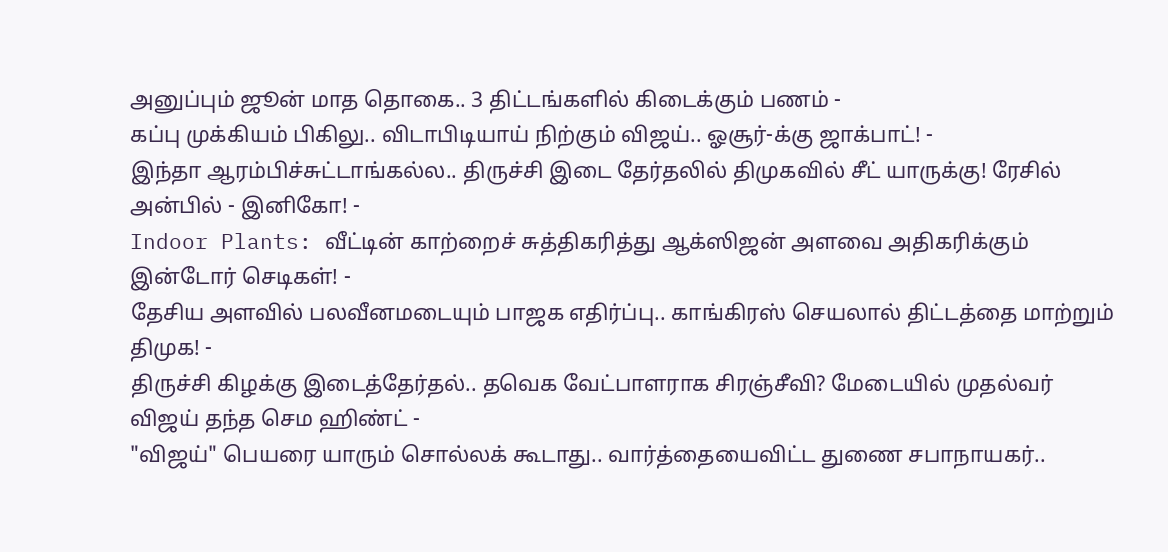அனுப்பும் ஜூன் மாத தொகை.. 3 திட்டங்களில் கிடைக்கும் பணம் -
கப்பு முக்கியம் பிகிலு.. விடாபிடியாய் நிற்கும் விஜய்.. ஓசூர்-க்கு ஜாக்பாட்! -
இந்தா ஆரம்பிச்சுட்டாங்கல்ல.. திருச்சி இடை தேர்தலில் திமுகவில் சீட் யாருக்கு! ரேசில் அன்பில் - இனிகோ! -
Indoor Plants: வீட்டின் காற்றைச் சுத்திகரித்து ஆக்ஸிஜன் அளவை அதிகரிக்கும் இன்டோர் செடிகள்! -
தேசிய அளவில் பலவீனமடையும் பாஜக எதிர்ப்பு.. காங்கிரஸ் செயலால் திட்டத்தை மாற்றும் திமுக! -
திருச்சி கிழக்கு இடைத்தேர்தல்.. தவெக வேட்பாளராக சிரஞ்சீவி? மேடையில் முதல்வர் விஜய் தந்த செம ஹிண்ட் -
"விஜய்" பெயரை யாரும் சொல்லக் கூடாது.. வார்த்தையைவிட்ட துணை சபாநாயகர்..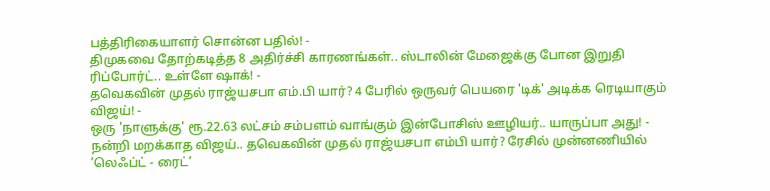பத்திரிகையாளர் சொன்ன பதில்! -
திமுகவை தோற்கடித்த 8 அதிர்ச்சி காரணங்கள்.. ஸ்டாலின் மேஜைக்கு போன இறுதி ரிப்போர்ட்.. உள்ளே ஷாக்! -
தவெகவின் முதல் ராஜ்யசபா எம்.பி யார்? 4 பேரில் ஒருவர் பெயரை 'டிக்' அடிக்க ரெடியாகும் விஜய்! -
ஒரு 'நாளுக்கு' ரூ.22.63 லட்சம் சம்பளம் வாங்கும் இன்போசிஸ் ஊழியர்.. யாருப்பா அது! -
நன்றி மறக்காத விஜய்.. தவெகவின் முதல் ராஜ்யசபா எம்பி யார்? ரேசில் முன்னணியில் ’லெஃப்ட் - ரைட்’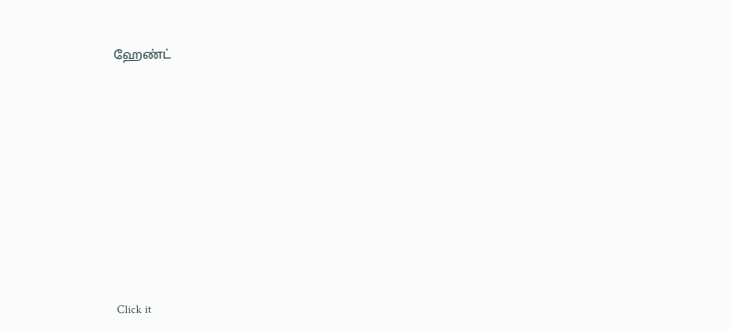ஹேண்ட்












Click it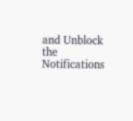and Unblock the Notifications